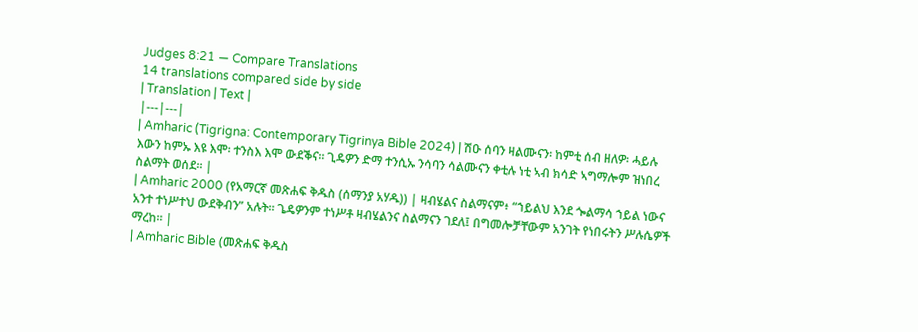Judges 8:21 — Compare Translations
14 translations compared side by side
| Translation | Text |
|---|---|
| Amharic (Tigrigna: Contemporary Tigrinya Bible 2024) | ሽዑ ሰባን ዛልሙናን፡ ከምቲ ሰብ ዘለዎ፡ ሓይሉ እውን ከምኡ እዩ እሞ፡ ተንስእ እሞ ውደቕና። ጊዴዎን ድማ ተንሲኡ ንሳባን ሳልሙናን ቀቲሉ ነቲ ኣብ ክሳድ ኣግማሎም ዝነበረ ስልማት ወሰደ። |
| Amharic 2000 (የአማርኛ መጽሐፍ ቅዱስ (ሰማንያ አሃዱ)) | ዛብሄልና ስልማናም፥ “ኀይልህ እንደ ጐልማሳ ኀይል ነውና አንተ ተነሥተህ ውደቅብን” አሉት። ጌዴዎንም ተነሥቶ ዛብሄልንና ስልማናን ገደለ፤ በግመሎቻቸውም አንገት የነበሩትን ሥሉሴዎች ማረከ። |
| Amharic Bible (መጽሐፍ ቅዱስ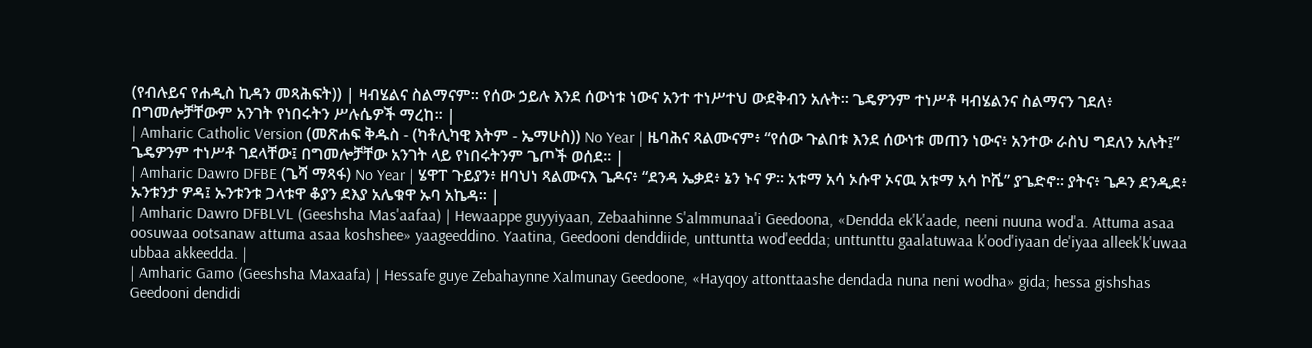(የብሉይና የሐዲስ ኪዳን መጻሕፍት)) | ዛብሄልና ስልማናም። የሰው ኃይሉ እንደ ሰውነቱ ነውና አንተ ተነሥተህ ውደቅብን አሉት። ጌዴዎንም ተነሥቶ ዛብሄልንና ስልማናን ገደለ፥ በግመሎቻቸውም አንገት የነበሩትን ሥሉሴዎች ማረከ። |
| Amharic Catholic Version (መጽሐፍ ቅዱስ - (ካቶሊካዊ እትም - ኤማሁስ)) No Year | ዜባሕና ጻልሙናም፥ “የሰው ጉልበቱ እንደ ሰውነቱ መጠን ነውና፥ አንተው ራስህ ግደለን አሉት፤” ጌዴዎንም ተነሥቶ ገደላቸው፤ በግመሎቻቸው አንገት ላይ የነበሩትንም ጌጦች ወሰደ። |
| Amharic Dawro DFBE (ጌሻ ማጻፋ) No Year | ሄዋፐ ጉይያን፥ ዘባህነ ጻልሙናእ ጌዶና፥ “ደንዳ ኤቃደ፥ ኔን ኑና ዎ። አቱማ አሳ ኦሱዋ ኦናዉ አቱማ አሳ ኮሼ” ያጌድኖ። ያትና፥ ጌዶን ደንዲደ፥ ኡንቱንታ ዎዳ፤ ኡንቱንቱ ጋላቱዋ ቆያን ደእያ አሌቁዋ ኡባ አኬዳ። |
| Amharic Dawro DFBLVL (Geeshsha Mas'aafaa) | Hewaappe guyyiyaan, Zebaahinne S'almmunaa'i Geedoona, «Dendda ek'k'aade, neeni nuuna wod'a. Attuma asaa oosuwaa ootsanaw attuma asaa koshshee» yaageeddino. Yaatina, Geedooni denddiide, unttuntta wod'eedda; unttunttu gaalatuwaa k'ood'iyaan de'iyaa alleek'k'uwaa ubbaa akkeedda. |
| Amharic Gamo (Geeshsha Maxaafa) | Hessafe guye Zebahaynne Xalmunay Geedoone, «Hayqoy attonttaashe dendada nuna neni wodha» gida; hessa gishshas Geedooni dendidi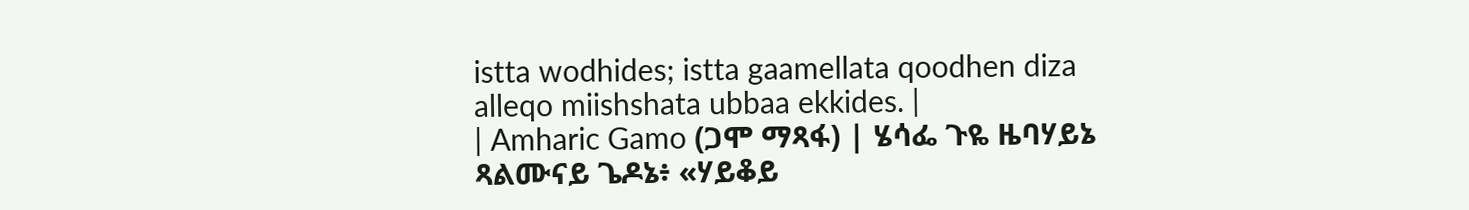istta wodhides; istta gaamellata qoodhen diza alleqo miishshata ubbaa ekkides. |
| Amharic Gamo (ጋሞ ማጻፋ) | ሄሳፌ ጉዬ ዜባሃይኔ ጻልሙናይ ጌዶኔ፥ «ሃይቆይ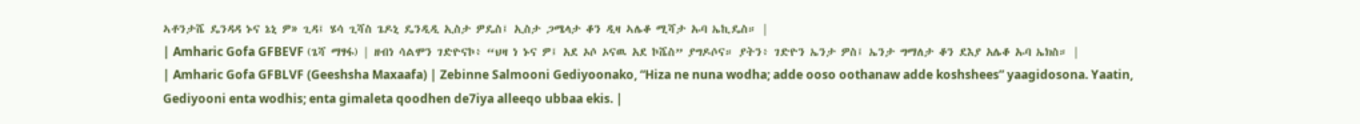ኣቶንታሼ ዴንዳዳ ኑና ኔኒ ዎ» ጊዳ፤ ሄሳ ጊሻስ ጌዶኒ ዴንዲዲ ኢስታ ዎዴስ፤ ኢስታ ጋሜላታ ቆን ዲዛ ኣሌቆ ሚሻታ ኡባ ኤኪዴስ። |
| Amharic Gofa GFBEVF (ጌሻ ማፃፋ) | ዘብነ ሳልሞን ገድዮናኮ፥ “ህዛ ነ ኑና ዎ፤ አደ ኦሶ ኦናዉ አደ ኮሼስ” ያግዶሶና። ያትን፥ ገድዮን ኤንታ ዎስ፤ ኤንታ ግማለታ ቆን ደእያ አሌቆ ኡባ ኤክስ። |
| Amharic Gofa GFBLVF (Geeshsha Maxaafa) | Zebinne Salmooni Gediyoonako, “Hiza ne nuna wodha; adde ooso oothanaw adde koshshees” yaagidosona. Yaatin, Gediyooni enta wodhis; enta gimaleta qoodhen de7iya alleeqo ubbaa ekis. |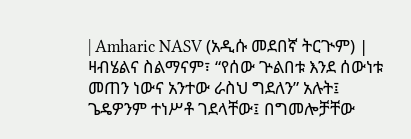| Amharic NASV (አዲሱ መደበኛ ትርጒም) | ዛብሄልና ስልማናም፣ “የሰው ጕልበቱ እንደ ሰውነቱ መጠን ነውና አንተው ራስህ ግደለን” አሉት፤ ጌዴዎንም ተነሥቶ ገደላቸው፤ በግመሎቻቸው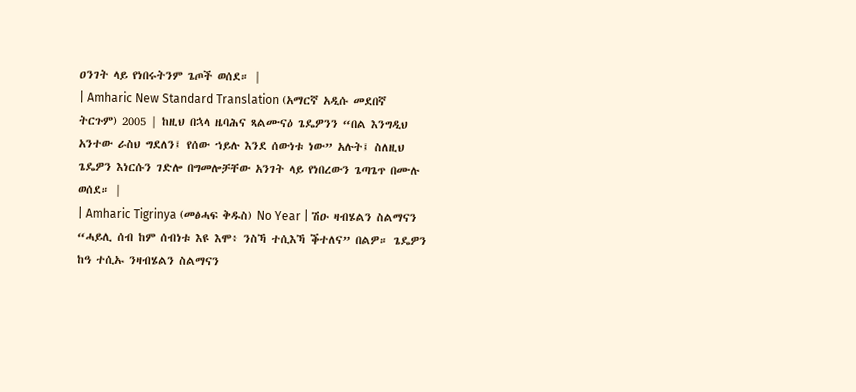ዐንገት ላይ የነበሩትንም ጌጦች ወሰደ። |
| Amharic New Standard Translation (አማርኛ አዲሱ መደበኛ ትርጉም) 2005 | ከዚህ በኋላ ዜባሕና ጻልሙናዕ ጌዴዎንን “በል እንግዲህ አንተው ራስህ ግደለን፤ የሰው ኀይሉ እንደ ሰውነቱ ነው” አሉት፤ ስለዚህ ጌዴዎን እነርሱን ገድሎ በግመሎቻቸው አንገት ላይ የነበረውን ጌጣጌጥ በሙሉ ወሰደ። |
| Amharic Tigrinya (መፅሓፍ ቅዱስ) No Year | ሽዑ ዛብሄልን ስልማናን “ሓይሊ ሰብ ከም ሰብነቱ እዩ እሞ፥ ንስኻ ተሲእኻ ቕተለና” በልዎ። ጌዴዎን ከዓ ተሲኡ ንዛብሄልን ስልማናን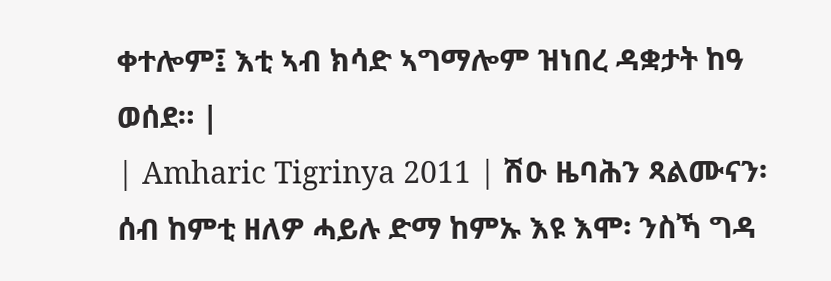ቀተሎም፤ እቲ ኣብ ክሳድ ኣግማሎም ዝነበረ ዳቋታት ከዓ ወሰደ። |
| Amharic Tigrinya 2011 | ሽዑ ዜባሕን ጻልሙናን፡ ሰብ ከምቲ ዘለዎ ሓይሉ ድማ ከምኡ እዩ እሞ፡ ንስኻ ግዳ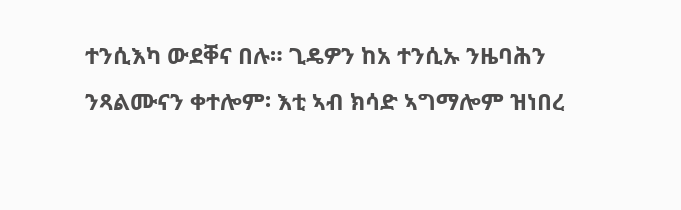ተንሲእካ ውደቐና በሉ። ጊዴዎን ከአ ተንሲኡ ንዜባሕን ንጻልሙናን ቀተሎም፡ እቲ ኣብ ክሳድ ኣግማሎም ዝነበረ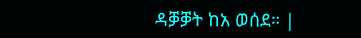ዳቓቓት ከአ ወሰደ። |